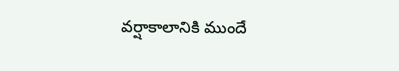వర్షాకాలానికి ముందే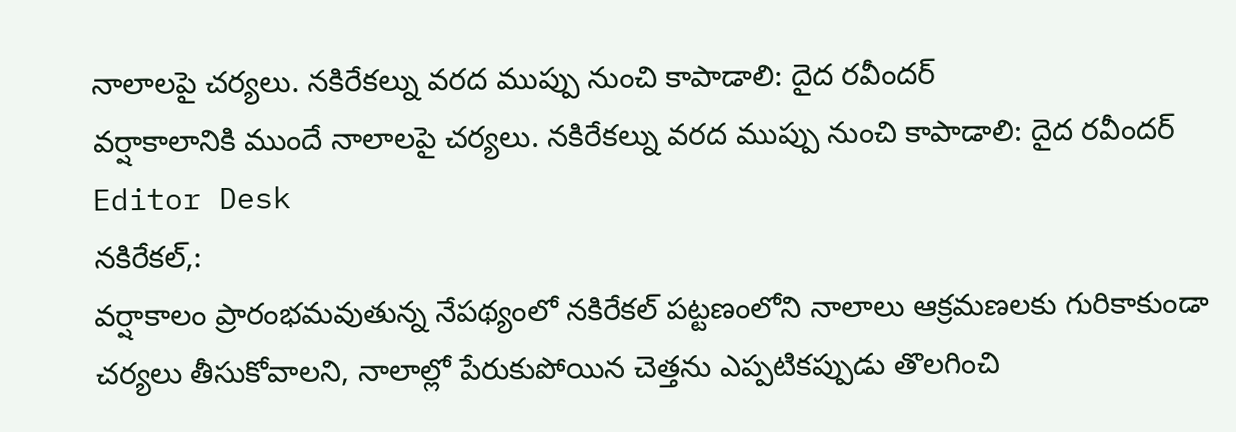నాలాలపై చర్యలు. నకిరేకల్ను వరద ముప్పు నుంచి కాపాడాలి: దైద రవీందర్
వర్షాకాలానికి ముందే నాలాలపై చర్యలు. నకిరేకల్ను వరద ముప్పు నుంచి కాపాడాలి: దైద రవీందర్
Editor Desk
నకిరేకల్,:
వర్షాకాలం ప్రారంభమవుతున్న నేపథ్యంలో నకిరేకల్ పట్టణంలోని నాలాలు ఆక్రమణలకు గురికాకుండా చర్యలు తీసుకోవాలని, నాలాల్లో పేరుకుపోయిన చెత్తను ఎప్పటికప్పుడు తొలగించి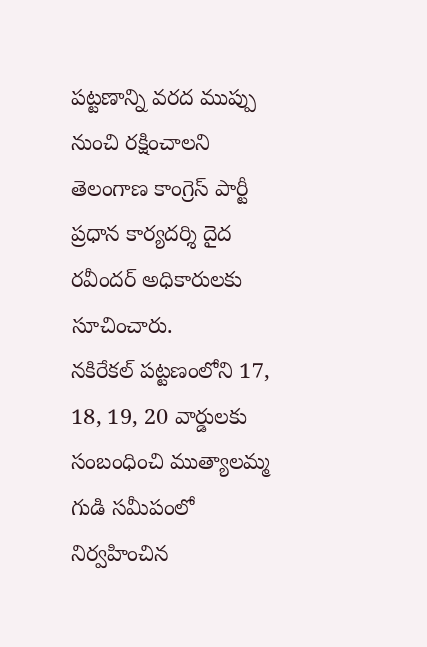పట్టణాన్ని వరద ముప్పు నుంచి రక్షించాలని తెలంగాణ కాంగ్రెస్ పార్టీ ప్రధాన కార్యదర్శి దైద రవీందర్ అధికారులకు సూచించారు.
నకిరేకల్ పట్టణంలోని 17, 18, 19, 20 వార్డులకు సంబంధించి ముత్యాలమ్మ గుడి సమీపంలో నిర్వహించిన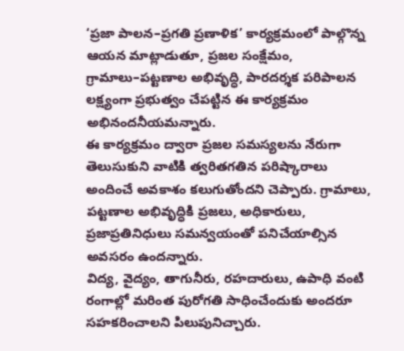‘ప్రజా పాలన–ప్రగతి ప్రణాళిక’ కార్యక్రమంలో పాల్గొన్న ఆయన మాట్లాడుతూ, ప్రజల సంక్షేమం, గ్రామాలు–పట్టణాల అభివృద్ధి, పారదర్శక పరిపాలన లక్ష్యంగా ప్రభుత్వం చేపట్టిన ఈ కార్యక్రమం అభినందనీయమన్నారు.
ఈ కార్యక్రమం ద్వారా ప్రజల సమస్యలను నేరుగా తెలుసుకుని వాటికి త్వరితగతిన పరిష్కారాలు అందించే అవకాశం కలుగుతోందని చెప్పారు. గ్రామాలు, పట్టణాల అభివృద్ధికి ప్రజలు, అధికారులు, ప్రజాప్రతినిధులు సమన్వయంతో పనిచేయాల్సిన అవసరం ఉందన్నారు.
విద్య, వైద్యం, తాగునీరు, రహదారులు, ఉపాధి వంటి రంగాల్లో మరింత పురోగతి సాధించేందుకు అందరూ సహకరించాలని పిలుపునిచ్చారు.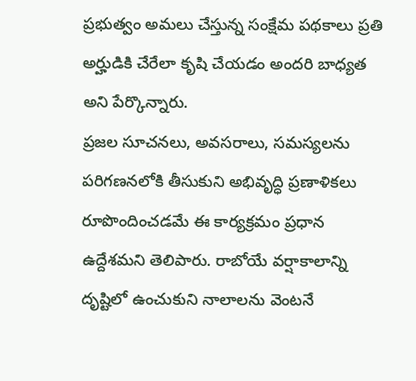ప్రభుత్వం అమలు చేస్తున్న సంక్షేమ పథకాలు ప్రతి అర్హుడికి చేరేలా కృషి చేయడం అందరి బాధ్యత అని పేర్కొన్నారు.
ప్రజల సూచనలు, అవసరాలు, సమస్యలను పరిగణనలోకి తీసుకుని అభివృద్ధి ప్రణాళికలు రూపొందించడమే ఈ కార్యక్రమం ప్రధాన ఉద్దేశమని తెలిపారు. రాబోయే వర్షాకాలాన్ని దృష్టిలో ఉంచుకుని నాలాలను వెంటనే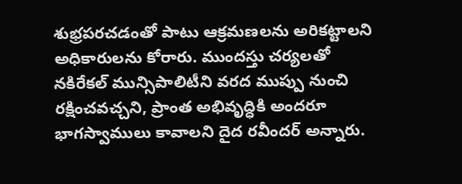శుభ్రపరచడంతో పాటు ఆక్రమణలను అరికట్టాలని అధికారులను కోరారు. ముందస్తు చర్యలతో నకిరేకల్ మున్సిపాలిటీని వరద ముప్పు నుంచి రక్షించవచ్చని, ప్రాంత అభివృద్ధికి అందరూ భాగస్వాములు కావాలని దైద రవీందర్ అన్నారు.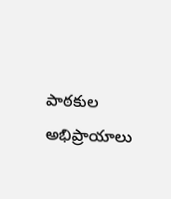పాఠకుల అభిప్రాయాలు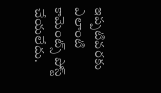ఇప్పటివరకు ఎలాంటి కామెంట్స్ పోస్ట్ చేయలేదు.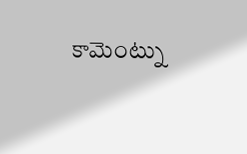కామెంట్ను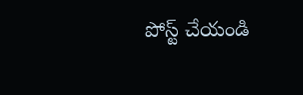పోస్ట్ చేయండి